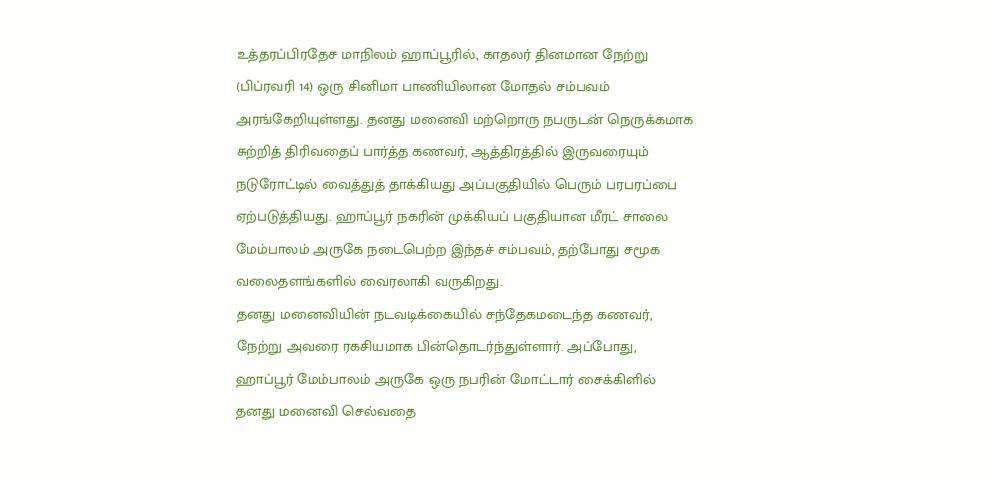உத்தரப்பிரதேச மாநிலம் ஹாப்பூரில், காதலர் தினமான நேற்று (பிப்ரவரி 14) ஒரு சினிமா பாணியிலான மோதல் சம்பவம் அரங்கேறியுள்ளது. தனது மனைவி மற்றொரு நபருடன் நெருக்கமாக சுற்றித் திரிவதைப் பார்த்த கணவர், ஆத்திரத்தில் இருவரையும் நடுரோட்டில் வைத்துத் தாக்கியது அப்பகுதியில் பெரும் பரபரப்பை ஏற்படுத்தியது. ஹாப்பூர் நகரின் முக்கியப் பகுதியான மீரட் சாலை மேம்பாலம் அருகே நடைபெற்ற இந்தச் சம்பவம், தற்போது சமூக வலைதளங்களில் வைரலாகி வருகிறது.
தனது மனைவியின் நடவடிக்கையில் சந்தேகமடைந்த கணவர், நேற்று அவரை ரகசியமாக பின்தொடர்ந்துள்ளார். அப்போது, ஹாப்பூர் மேம்பாலம் அருகே ஒரு நபரின் மோட்டார் சைக்கிளில் தனது மனைவி செல்வதை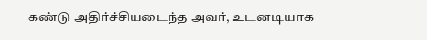கண்டு அதிர்ச்சியடைந்த அவர், உடனடியாக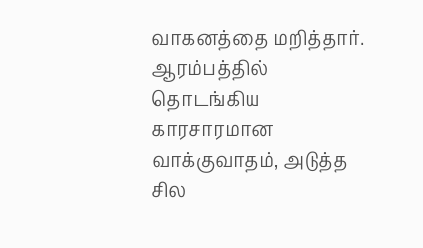வாகனத்தை மறித்தார். ஆரம்பத்தில் தொடங்கிய காரசாரமான வாக்குவாதம், அடுத்த சில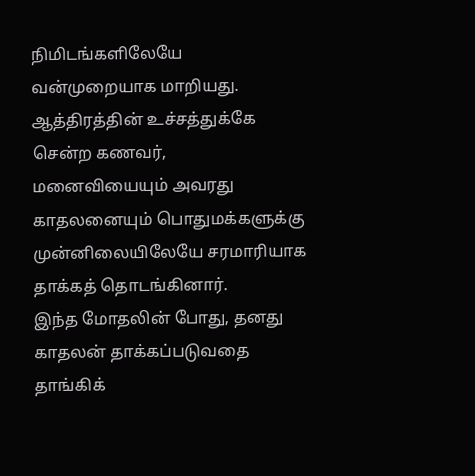நிமிடங்களிலேயே வன்முறையாக மாறியது. ஆத்திரத்தின் உச்சத்துக்கே சென்ற கணவர், மனைவியையும் அவரது காதலனையும் பொதுமக்களுக்கு முன்னிலையிலேயே சரமாரியாக தாக்கத் தொடங்கினார்.
இந்த மோதலின் போது, தனது காதலன் தாக்கப்படுவதை தாங்கிக்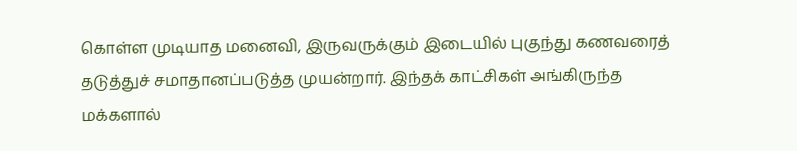கொள்ள முடியாத மனைவி, இருவருக்கும் இடையில் புகுந்து கணவரைத் தடுத்துச் சமாதானப்படுத்த முயன்றார். இந்தக் காட்சிகள் அங்கிருந்த மக்களால்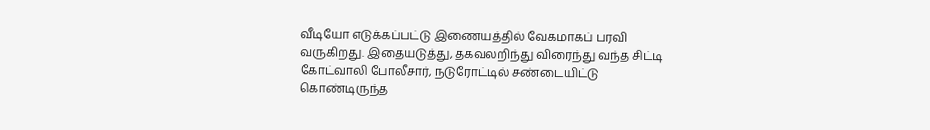வீடியோ எடுக்கப்பட்டு இணையத்தில் வேகமாகப் பரவி வருகிறது. இதையடுத்து, தகவலறிந்து விரைந்து வந்த சிட்டி கோட்வாலி போலீசார், நடுரோட்டில் சண்டையிட்டு கொண்டிருந்த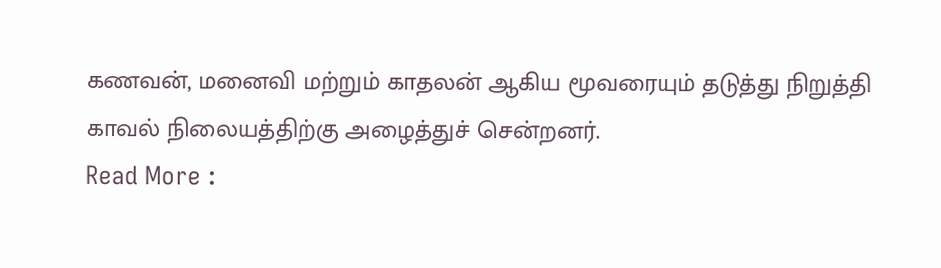கணவன், மனைவி மற்றும் காதலன் ஆகிய மூவரையும் தடுத்து நிறுத்தி காவல் நிலையத்திற்கு அழைத்துச் சென்றனர்.
Read More :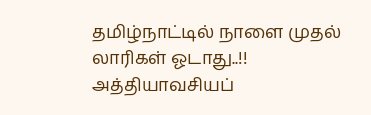தமிழ்நாட்டில் நாளை முதல் லாரிகள் ஓடாது..!! அத்தியாவசியப்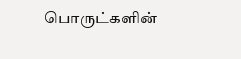பொருட்களின்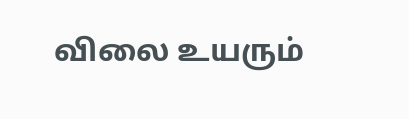விலை உயரும்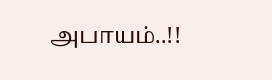அபாயம்..!!